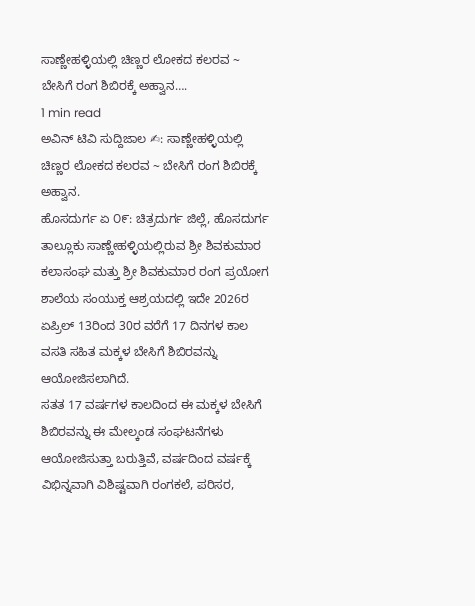ಸಾಣ್ಣೇಹಳ್ಳಿಯಲ್ಲಿ ಚಿಣ್ಣರ ಲೋಕದ ಕಲರವ ~ ಬೇಸಿಗೆ ರಂಗ ಶಿಬಿರಕ್ಕೆ ಅಹ್ವಾನ….
1 min read
ಅವಿನ್ ಟಿವಿ ಸುದ್ದಿಜಾಲ ✍: ಸಾಣ್ಣೇಹಳ್ಳಿಯಲ್ಲಿ ಚಿಣ್ಣರ ಲೋಕದ ಕಲರವ ~ ಬೇಸಿಗೆ ರಂಗ ಶಿಬಿರಕ್ಕೆ ಅಹ್ವಾನ.
ಹೊಸದುರ್ಗ ಏ ೦೯: ಚಿತ್ರದುರ್ಗ ಜಿಲ್ಲೆ, ಹೊಸದುರ್ಗ ತಾಲ್ಲೂಕು ಸಾಣ್ಣೇಹಳ್ಳಿಯಲ್ಲಿರುವ ಶ್ರೀ ಶಿವಕುಮಾರ ಕಲಾಸಂಘ ಮತ್ತು ಶ್ರೀ ಶಿವಕುಮಾರ ರಂಗ ಪ್ರಯೋಗ ಶಾಲೆಯ ಸಂಯುಕ್ತ ಆಶ್ರಯದಲ್ಲಿ ಇದೇ 2026ರ ಏಪ್ರಿಲ್ 13ರಿಂದ 30ರ ವರೆಗೆ 17 ದಿನಗಳ ಕಾಲ ವಸತಿ ಸಹಿತ ಮಕ್ಕಳ ಬೇಸಿಗೆ ಶಿಬಿರವನ್ನು ಆಯೋಜಿಸಲಾಗಿದೆ.
ಸತತ 17 ವರ್ಷಗಳ ಕಾಲದಿಂದ ಈ ಮಕ್ಕಳ ಬೇಸಿಗೆ ಶಿಬಿರವನ್ನು ಈ ಮೇಲ್ಕಂಡ ಸಂಘಟನೆಗಳು ಆಯೋಜಿಸುತ್ತಾ ಬರುತ್ತಿವೆ, ವರ್ಷದಿಂದ ವರ್ಷಕ್ಕೆ ವಿಭಿನ್ನವಾಗಿ ವಿಶಿಷ್ಟವಾಗಿ ರಂಗಕಲೆ, ಪರಿಸರ,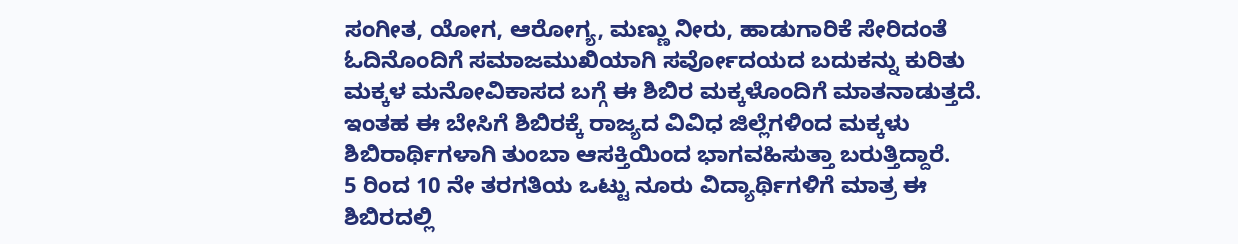ಸಂಗೀತ, ಯೋಗ, ಆರೋಗ್ಯ, ಮಣ್ಣು ನೀರು, ಹಾಡುಗಾರಿಕೆ ಸೇರಿದಂತೆ ಓದಿನೊಂದಿಗೆ ಸಮಾಜಮುಖಿಯಾಗಿ ಸರ್ವೋದಯದ ಬದುಕನ್ನು ಕುರಿತು ಮಕ್ಕಳ ಮನೋವಿಕಾಸದ ಬಗ್ಗೆ ಈ ಶಿಬಿರ ಮಕ್ಕಳೊಂದಿಗೆ ಮಾತನಾಡುತ್ತದೆ.
ಇಂತಹ ಈ ಬೇಸಿಗೆ ಶಿಬಿರಕ್ಕೆ ರಾಜ್ಯದ ವಿವಿಧ ಜಿಲ್ಲೆಗಳಿಂದ ಮಕ್ಕಳು ಶಿಬಿರಾರ್ಥಿಗಳಾಗಿ ತುಂಬಾ ಆಸಕ್ತಿಯಿಂದ ಭಾಗವಹಿಸುತ್ತಾ ಬರುತ್ತಿದ್ದಾರೆ.
5 ರಿಂದ 10 ನೇ ತರಗತಿಯ ಒಟ್ಟು ನೂರು ವಿದ್ಯಾರ್ಥಿಗಳಿಗೆ ಮಾತ್ರ ಈ ಶಿಬಿರದಲ್ಲಿ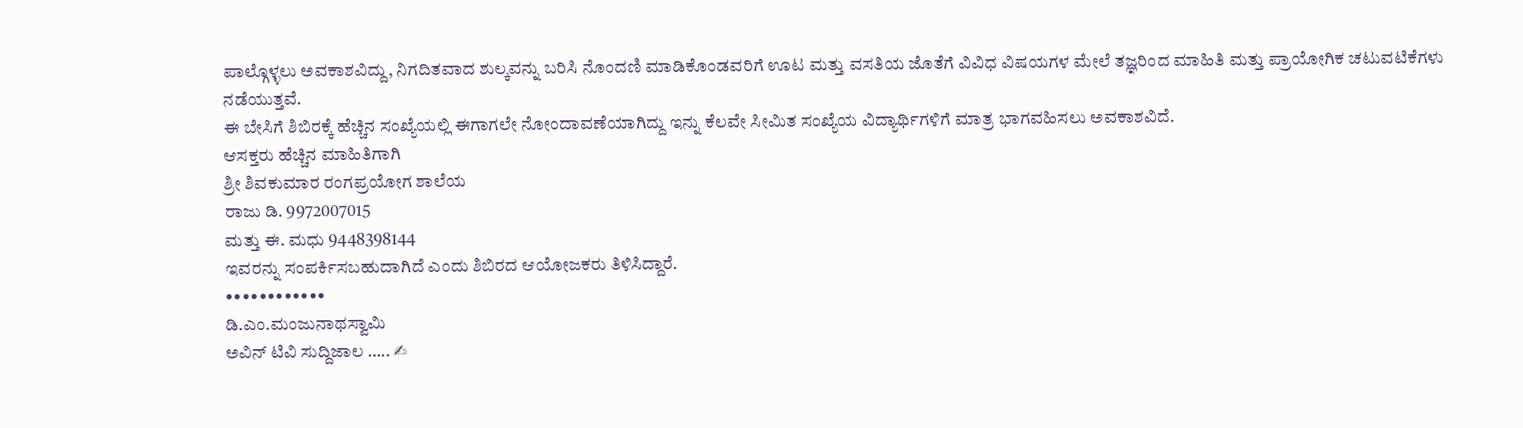ಪಾಲ್ಗೊಳ್ಳಲು ಅವಕಾಶವಿದ್ದು, ನಿಗದಿತವಾದ ಶುಲ್ಕವನ್ನು ಬರಿಸಿ ನೊಂದಣಿ ಮಾಡಿಕೊಂಡವರಿಗೆ ಊಟ ಮತ್ತು ವಸತಿಯ ಜೊತೆಗೆ ವಿವಿಧ ವಿಷಯಗಳ ಮೇಲೆ ತಜ್ಞರಿಂದ ಮಾಹಿತಿ ಮತ್ತು ಪ್ರಾಯೋಗಿಕ ಚಟುವಟಿಕೆಗಳು ನಡೆಯುತ್ತವೆ.
ಈ ಬೇಸಿಗೆ ಶಿಬಿರಕ್ಕೆ ಹೆಚ್ಚಿನ ಸಂಖ್ಯೆಯಲ್ಲಿ ಈಗಾಗಲೇ ನೋಂದಾವಣೆಯಾಗಿದ್ದು ಇನ್ನು ಕೆಲವೇ ಸೀಮಿತ ಸಂಖ್ಯೆಯ ವಿದ್ಯಾರ್ಥಿಗಳಿಗೆ ಮಾತ್ರ ಭಾಗವಹಿಸಲು ಅವಕಾಶವಿದೆ.
ಆಸಕ್ತರು ಹೆಚ್ಚಿನ ಮಾಹಿತಿಗಾಗಿ
ಶ್ರೀ ಶಿವಕುಮಾರ ರಂಗಪ್ರಯೋಗ ಶಾಲೆಯ
ರಾಜು ಡಿ. 9972007015
ಮತ್ತು ಈ. ಮಧು 9448398144
ಇವರನ್ನು ಸಂಪರ್ಕಿಸಬಹುದಾಗಿದೆ ಎಂದು ಶಿಬಿರದ ಆಯೋಜಕರು ತಿಳಿಸಿದ್ದಾರೆ.
••••••••••••
ಡಿ.ಎಂ.ಮಂಜುನಾಥಸ್ವಾಮಿ
ಅವಿನ್ ಟಿವಿ ಸುದ್ದಿಜಾಲ ….. ✍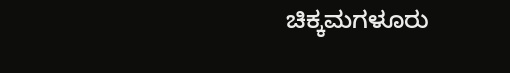ಚಿಕ್ಕಮಗಳೂರು